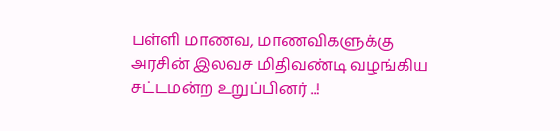பள்ளி மாணவ, மாணவிகளுக்கு அரசின் இலவச மிதிவண்டி வழங்கிய சட்டமன்ற உறுப்பினர் ..!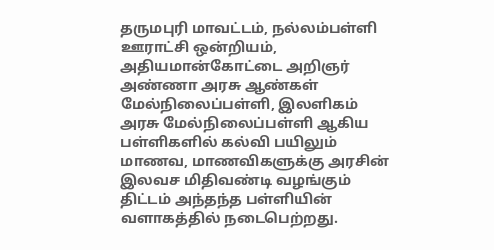தருமபுரி மாவட்டம், நல்லம்பள்ளி ஊராட்சி ஒன்றியம், அதியமான்கோட்டை அறிஞர் அண்ணா அரசு ஆண்கள் மேல்நிலைப்பள்ளி, இலளிகம் அரசு மேல்நிலைப்பள்ளி ஆகிய பள்ளிகளில் கல்வி பயிலும் மாணவ, மாணவிகளுக்கு அரசின் இலவச மிதிவண்டி வழங்கும் திட்டம் அந்தந்த பள்ளியின் வளாகத்தில் நடைபெற்றது.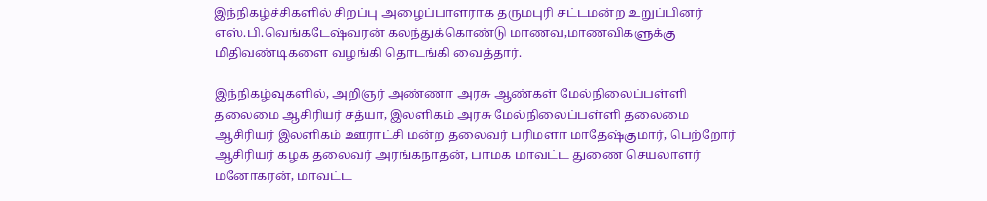இந்நிகழ்ச்சிகளில் சிறப்பு அழைப்பாளராக தருமபுரி சட்டமன்ற உறுப்பினர் எஸ்.பி.வெங்கடேஷ்வரன் கலந்துக்கொண்டு மாணவ,மாணவிகளுக்கு மிதிவண்டிகளை வழங்கி தொடங்கி வைத்தார்.

இந்நிகழ்வுகளில், அறிஞர் அண்ணா அரசு ஆண்கள் மேல்நிலைப்பள்ளி தலைமை ஆசிரியர் சத்யா, இலளிகம் அரசு மேல்நிலைப்பள்ளி தலைமை ஆசிரியர் இலளிகம் ஊராட்சி மன்ற தலைவர் பரிமளா மாதேஷ்குமார், பெற்றோர் ஆசிரியர் கழக தலைவர் அரங்கநாதன், பாமக மாவட்ட துணை செயலாளர் மனோகரன், மாவட்ட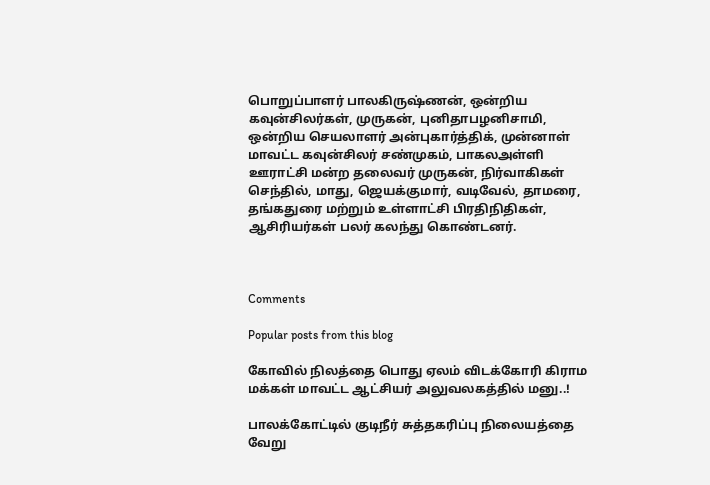பொறுப்பாளர் பாலகிருஷ்ணன், ஒன்றிய கவுன்சிலர்கள், முருகன், புனிதாபழனிசாமி, ஒன்றிய செயலாளர் அன்புகார்த்திக், முன்னாள் மாவட்ட கவுன்சிலர் சண்முகம், பாகலஅள்ளி ஊராட்சி மன்ற தலைவர் முருகன், நிர்வாகிகள் செந்தில், மாது, ஜெயக்குமார், வடிவேல், தாமரை, தங்கதுரை மற்றும் உள்ளாட்சி பிரதிநிதிகள், ஆசிரியர்கள் பலர் கலந்து கொண்டனர்.



Comments

Popular posts from this blog

கோவில் நிலத்தை பொது ஏலம் விடக்கோரி கிராம மக்கள் மாவட்ட ஆட்சியர் அலுவலகத்தில் மனு..!

பாலக்கோட்டில் குடிநீர் சுத்தகரிப்பு நிலையத்தை வேறு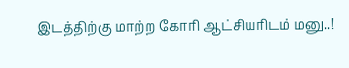இடத்திற்கு மாற்ற கோரி ஆட்சியரிடம் மனு..!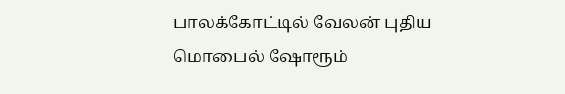பாலக்கோட்டில் வேலன் புதிய மொபைல் ஷோரூம்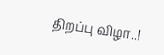திறப்பு விழா..!